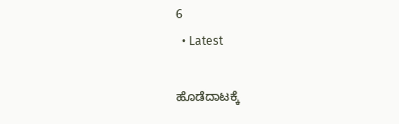6
  • Latest

ಹೊಡೆದಾಟಕ್ಕೆ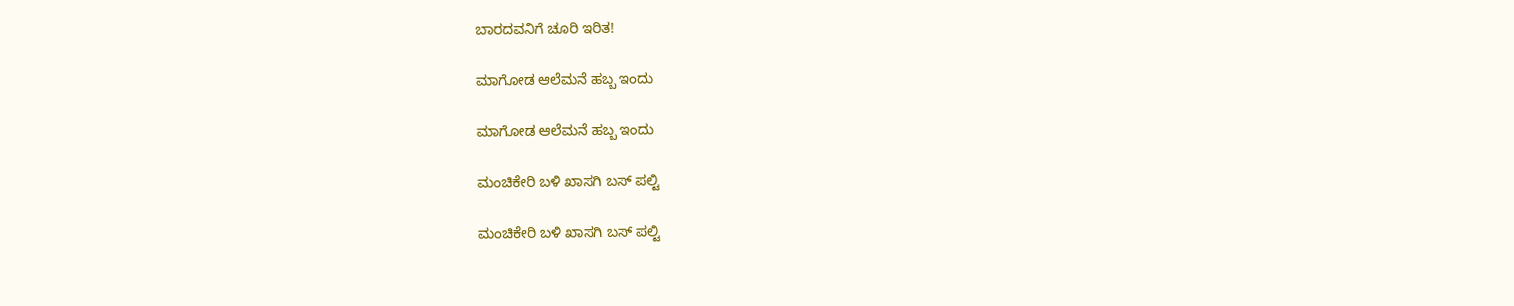ಬಾರದವನಿಗೆ ಚೂರಿ ಇರಿತ!

ಮಾಗೋಡ ಆಲೆಮನೆ ಹಬ್ಬ ಇಂದು

ಮಾಗೋಡ ಆಲೆಮನೆ ಹಬ್ಬ ಇಂದು

ಮಂಚಿಕೇರಿ‌ ಬಳಿ ಖಾಸಗಿ ಬಸ್ ಪಲ್ಟಿ

ಮಂಚಿಕೇರಿ‌ ಬಳಿ ಖಾಸಗಿ ಬಸ್ ಪಲ್ಟಿ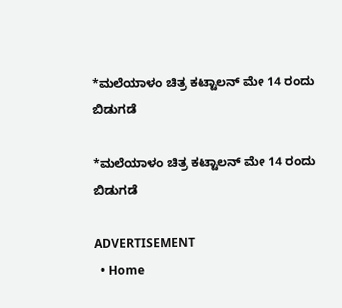*ಮಲೆಯಾಳಂ ಚಿತ್ರ ಕಟ್ಟಾಲನ್ ಮೇ 14 ರಂದು ಬಿಡುಗಡೆ

*ಮಲೆಯಾಳಂ ಚಿತ್ರ ಕಟ್ಟಾಲನ್ ಮೇ 14 ರಂದು ಬಿಡುಗಡೆ

ADVERTISEMENT
  • Home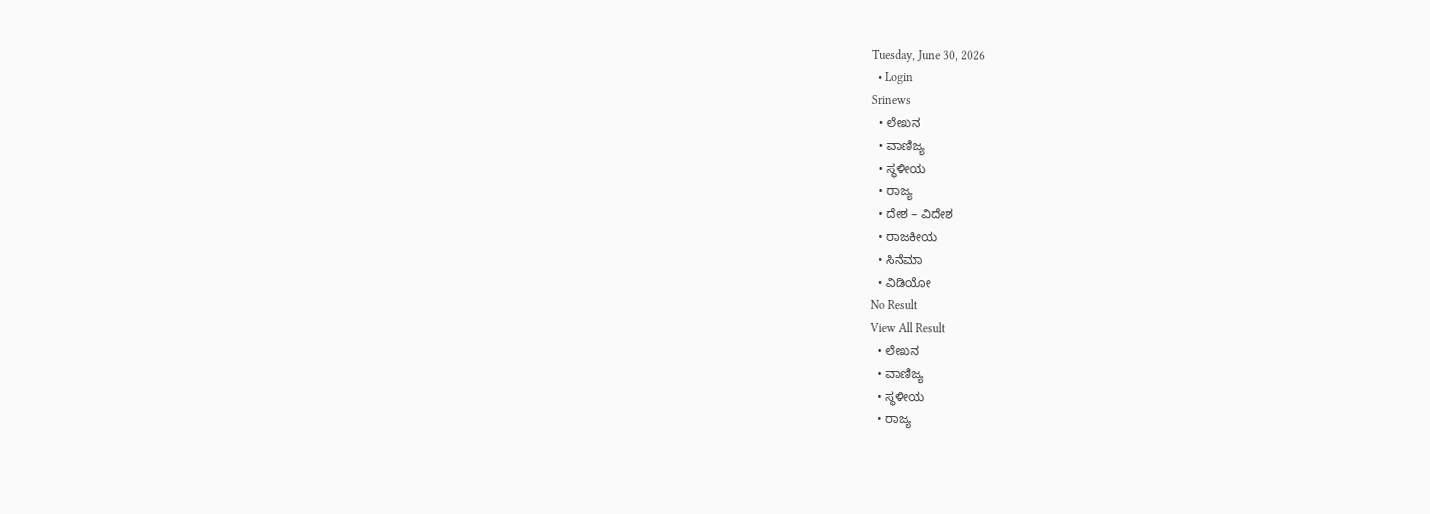Tuesday, June 30, 2026
  • Login
Srinews
  • ಲೇಖನ
  • ವಾಣಿಜ್ಯ
  • ಸ್ಥಳೀಯ
  • ರಾಜ್ಯ
  • ದೇಶ – ವಿದೇಶ
  • ರಾಜಕೀಯ
  • ಸಿನೆಮಾ
  • ವಿಡಿಯೋ
No Result
View All Result
  • ಲೇಖನ
  • ವಾಣಿಜ್ಯ
  • ಸ್ಥಳೀಯ
  • ರಾಜ್ಯ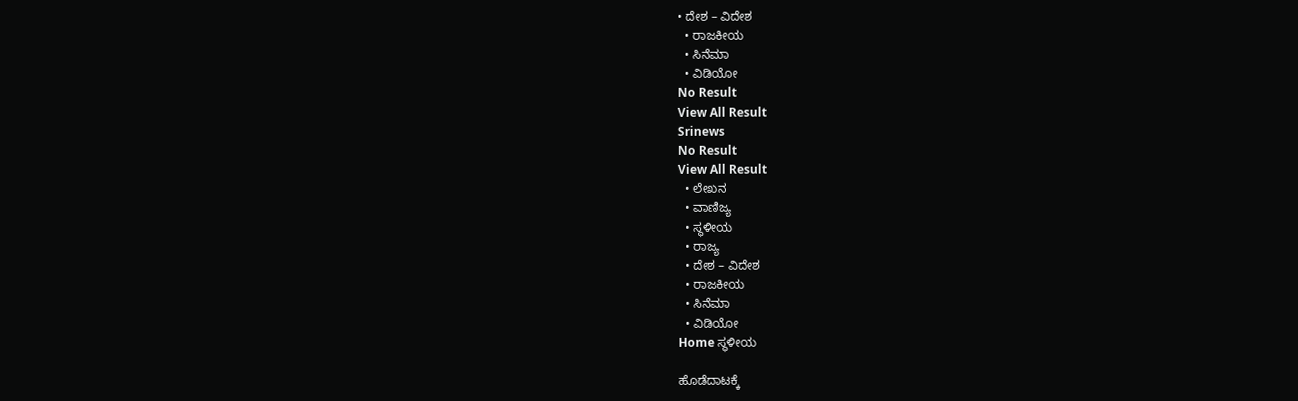• ದೇಶ – ವಿದೇಶ
  • ರಾಜಕೀಯ
  • ಸಿನೆಮಾ
  • ವಿಡಿಯೋ
No Result
View All Result
Srinews
No Result
View All Result
  • ಲೇಖನ
  • ವಾಣಿಜ್ಯ
  • ಸ್ಥಳೀಯ
  • ರಾಜ್ಯ
  • ದೇಶ – ವಿದೇಶ
  • ರಾಜಕೀಯ
  • ಸಿನೆಮಾ
  • ವಿಡಿಯೋ
Home ಸ್ಥಳೀಯ

ಹೊಡೆದಾಟಕ್ಕೆ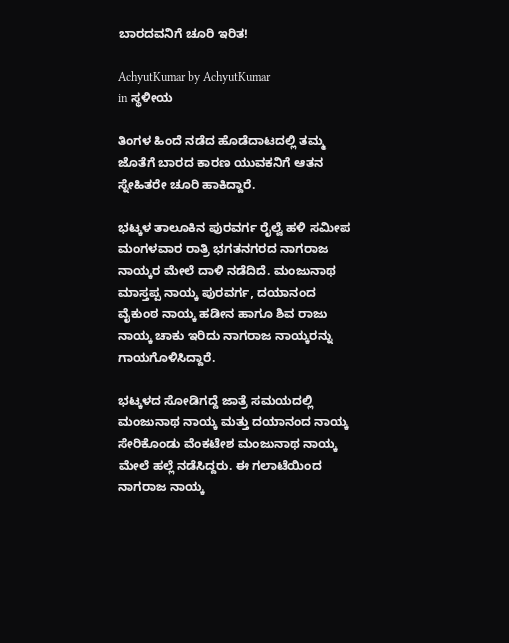ಬಾರದವನಿಗೆ ಚೂರಿ ಇರಿತ!

AchyutKumar by AchyutKumar
in ಸ್ಥಳೀಯ

ತಿಂಗಳ ಹಿಂದೆ ನಡೆದ ಹೊಡೆದಾಟದಲ್ಲಿ ತಮ್ಮ ಜೊತೆಗೆ ಬಾರದ ಕಾರಣ ಯುವಕನಿಗೆ ಆತನ ಸ್ನೇಹಿತರೇ ಚೂರಿ ಹಾಕಿದ್ದಾರೆ.

ಭಟ್ಕಳ ತಾಲೂಕಿನ ಪುರವರ್ಗ ರೈಲ್ವೆ ಹಳಿ ಸಮೀಪ ಮಂಗಳವಾರ ರಾತ್ರಿ ಭಗತನಗರದ ನಾಗರಾಜ ನಾಯ್ಕರ ಮೇಲೆ ದಾಳಿ ನಡೆದಿದೆ. ಮಂಜುನಾಥ ಮಾಸ್ತಪ್ಪ ನಾಯ್ಕ ಪುರವರ್ಗ, ದಯಾನಂದ ವೈಕುಂಠ ನಾಯ್ಕ ಹಡೀನ ಹಾಗೂ ಶಿವ ರಾಜು ನಾಯ್ಕ ಚಾಕು ಇರಿದು ನಾಗರಾಜ ನಾಯ್ಕರನ್ನು ಗಾಯಗೊಳಿಸಿದ್ದಾರೆ.

ಭಟ್ಕಳದ ಸೋಡಿಗದ್ದೆ ಜಾತ್ರೆ ಸಮಯದಲ್ಲಿ ಮಂಜುನಾಥ ನಾಯ್ಕ ಮತ್ತು ದಯಾನಂದ ನಾಯ್ಕ ಸೇರಿಕೊಂಡು ವೆಂಕಟೇಶ ಮಂಜುನಾಥ ನಾಯ್ಕ ಮೇಲೆ ಹಲ್ಲೆ ನಡೆಸಿದ್ದರು. ಈ ಗಲಾಟೆಯಿಂದ ನಾಗರಾಜ ನಾಯ್ಕ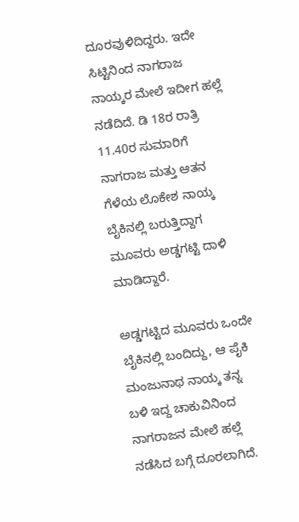ದೂರವುಳಿದಿದ್ದರು. ಇದೇ ಸಿಟ್ಟಿನಿಂದ ನಾಗರಾಜ ನಾಯ್ಕರ ಮೇಲೆ ಇದೀಗ ಹಲ್ಲೆ ನಡೆದಿದೆ. ಡಿ 18ರ ರಾತ್ರಿ 11.40ರ ಸುಮಾರಿಗೆ ನಾಗರಾಜ ಮತ್ತು ಆತನ ಗೆಳೆಯ ಲೊಕೇಶ ನಾಯ್ಕ ಬೈಕಿನಲ್ಲಿ ಬರುತ್ತಿದ್ದಾಗ ಮೂವರು ಅಡ್ಡಗಟ್ಟಿ ದಾಳಿ ಮಾಡಿದ್ದಾರೆ.

ಅಡ್ಡಗಟ್ಟಿದ ಮೂವರು ಒಂದೇ ಬೈಕಿನಲ್ಲಿ ಬಂದಿದ್ದು, ಆ ಪೈಕಿ ಮಂಜುನಾಥ ನಾಯ್ಕ ತನ್ನ ಬಳಿ ಇದ್ದ ಚಾಕುವಿನಿಂದ ನಾಗರಾಜನ ಮೇಲೆ ಹಲ್ಲೆ ನಡೆಸಿದ ಬಗ್ಗೆ ದೂರಲಾಗಿದೆ.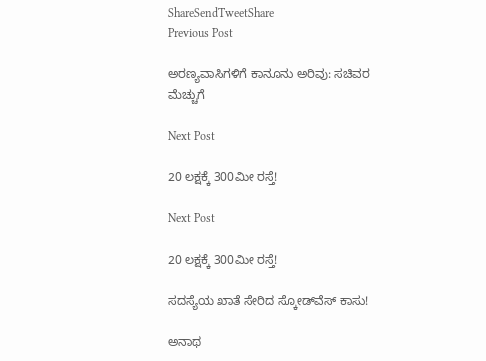ShareSendTweetShare
Previous Post

ಅರಣ್ಯವಾಸಿಗಳಿಗೆ ಕಾನೂನು ಅರಿವು: ಸಚಿವರ ಮೆಚ್ಚುಗೆ

Next Post

20 ಲಕ್ಷಕ್ಕೆ 300ಮೀ ರಸ್ತೆ!

Next Post

20 ಲಕ್ಷಕ್ಕೆ 300ಮೀ ರಸ್ತೆ!

ಸದಸ್ಯೆಯ ಖಾತೆ ಸೇರಿದ ಸ್ಕೋಡ್‌ವೆಸ್ ಕಾಸು!

ಅನಾಥ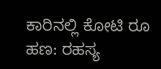ಕಾರಿನಲ್ಲಿ ಕೋಟಿ ರೂ ಹಣ: ರಹಸ್ಯ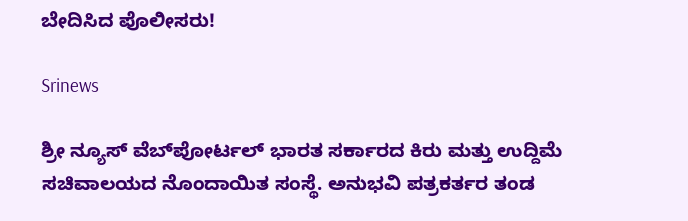ಬೇದಿಸಿದ ಪೊಲೀಸರು!

Srinews

ಶ್ರೀ ನ್ಯೂಸ್ ವೆಬ್‌ಪೋರ್ಟಲ್ ಭಾರತ ಸರ್ಕಾರದ ಕಿರು ಮತ್ತು ಉದ್ದಿಮೆ ಸಚಿವಾಲಯದ ನೊಂದಾಯಿತ ಸಂಸ್ಥೆ. ಅನುಭವಿ ಪತ್ರಕರ್ತರ ತಂಡ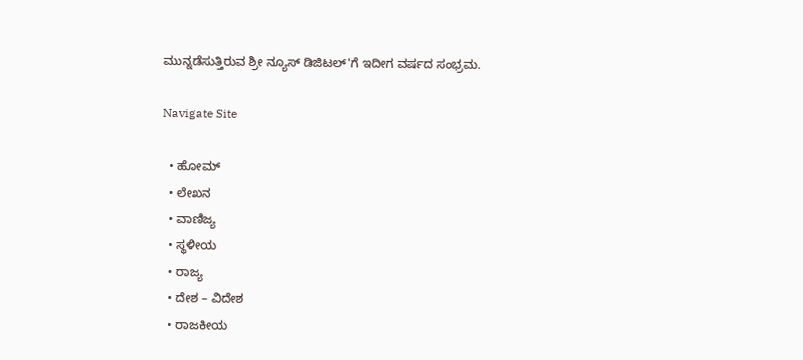ಮುನ್ನಡೆಸುತ್ತಿರುವ ಶ್ರೀ ನ್ಯೂಸ್ ಡಿಜಿಟಲ್'ಗೆ ಇದೀಗ ವರ್ಷದ ಸಂಭ್ರಮ.

Navigate Site

  • ಹೋಮ್
  • ಲೇಖನ
  • ವಾಣಿಜ್ಯ
  • ಸ್ಥಳೀಯ
  • ರಾಜ್ಯ
  • ದೇಶ – ವಿದೇಶ
  • ರಾಜಕೀಯ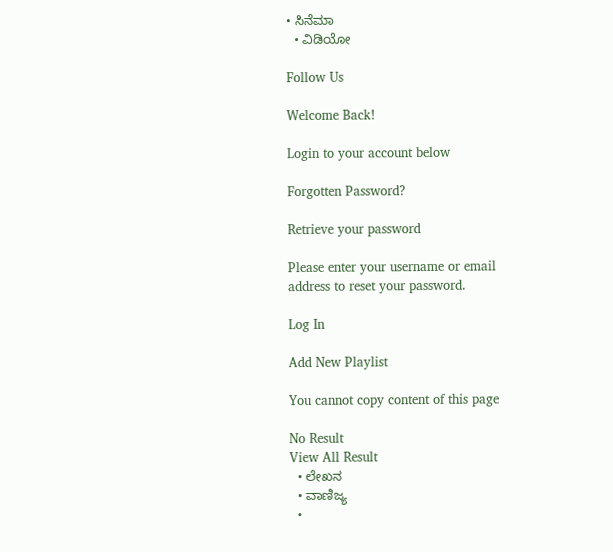• ಸಿನೆಮಾ
  • ವಿಡಿಯೋ

Follow Us

Welcome Back!

Login to your account below

Forgotten Password?

Retrieve your password

Please enter your username or email address to reset your password.

Log In

Add New Playlist

You cannot copy content of this page

No Result
View All Result
  • ಲೇಖನ
  • ವಾಣಿಜ್ಯ
  •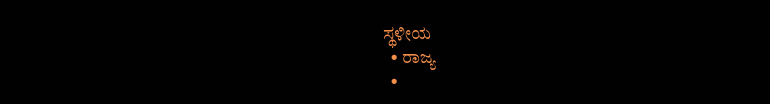ಸ್ಥಳೀಯ
  • ರಾಜ್ಯ
  •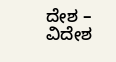ದೇಶ – ವಿದೇಶ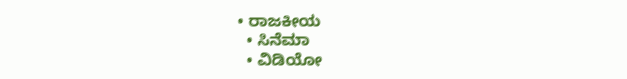• ರಾಜಕೀಯ
  • ಸಿನೆಮಾ
  • ವಿಡಿಯೋ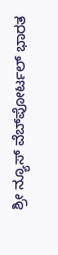ಶ್ರೀ ನ್ಯೂಸ್ ವೆಬ್‌ಪೋರ್ಟಲ್ ಭಾರತ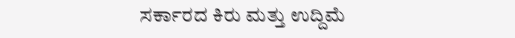ಸರ್ಕಾರದ ಕಿರು ಮತ್ತು ಉದ್ದಿಮೆ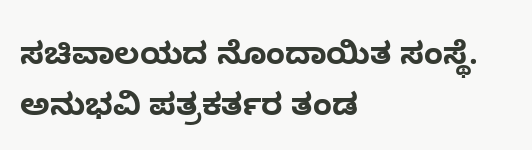ಸಚಿವಾಲಯದ ನೊಂದಾಯಿತ ಸಂಸ್ಥೆ. ಅನುಭವಿ ಪತ್ರಕರ್ತರ ತಂಡ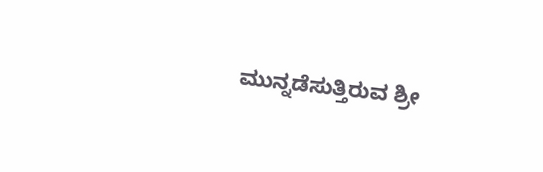ಮುನ್ನಡೆಸುತ್ತಿರುವ ಶ್ರೀ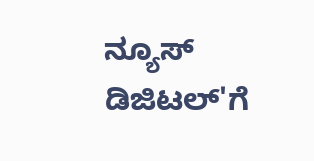ನ್ಯೂಸ್ ಡಿಜಿಟಲ್'ಗೆ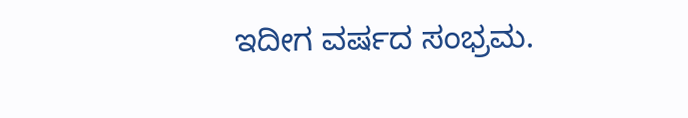ಇದೀಗ ವರ್ಷದ ಸಂಭ್ರಮ.